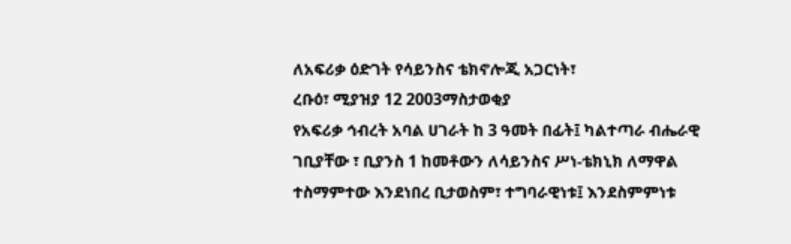ለአፍሪቃ ዕድገት የሳይንስና ቴክኖሎጂ አጋርነት፣
ረቡዕ፣ ሚያዝያ 12 2003ማስታወቂያ
የአፍሪቃ ኅብረት አባል ሀገራት ከ 3 ዓመት በፊት፤ ካልተጣራ ብሔራዊ ገቢያቸው ፣ ቢያንስ 1 ከመቶውን ለሳይንስና ሥነ-ቴክኒክ ለማዋል ተስማምተው እንደነበረ ቢታወስም፣ ተግባራዊነቱ፤ እንደስምምነቱ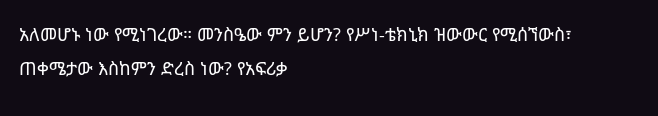አለመሆኑ ነው የሚነገረው። መንስዔው ምን ይሆን? የሥነ-ቴክኒክ ዝውውር የሚሰኘውስ፣ ጠቀሜታው እስከምን ድረስ ነው? የአፍሪቃ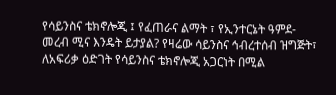የሳይንስና ቴክኖሎጂ ፤ የፈጠራና ልማት ፣ የኢንተርኔት ዓምደ- መረብ ሚና እንዴት ይታያል? የዛሬው ሳይንስና ኅብረተሰብ ዝግጅት፣ ለአፍሪቃ ዕድገት የሳይንስና ቴክኖሎጂ አጋርነት በሚል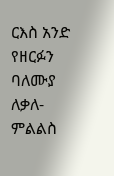ርእስ አንድ የዘርፉን ባለሙያ ለቃለ-ምልልስ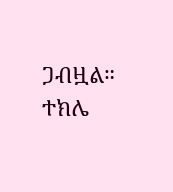ጋብዟል።
ተክሌ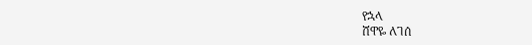የኋላ
ሸዋዬ ለገሰ